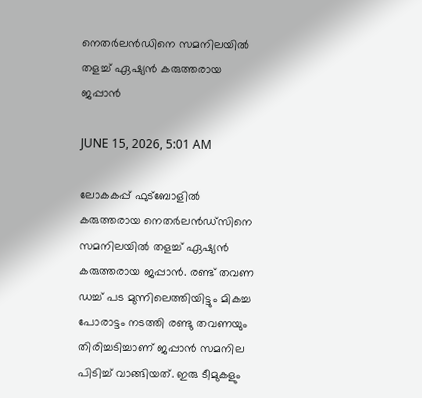നെതർലൻഡിനെ സമനിലയിൽ തളച്ച് ഏഷ്യൻ കരുത്തരായ ജപ്പാൻ

JUNE 15, 2026, 5:01 AM

ലോകകപ്പ് ഫുട്‌ബോളിൽ കരുത്തരായ നെതർലൻഡ്‌സിനെ സമനിലയിൽ തളച്ച് ഏഷ്യൻ കരുത്തരായ ജപ്പാൻ. രണ്ട് തവണ ഡച്ച് പട മുന്നിലെത്തിയിട്ടും മികച്ച പോരാട്ടം നടത്തി രണ്ടു തവണയും തിരിച്ചടിച്ചാണ് ജപ്പാൻ സമനില പിടിച്ച് വാങ്ങിയത്. ഇരു ടീമുകളും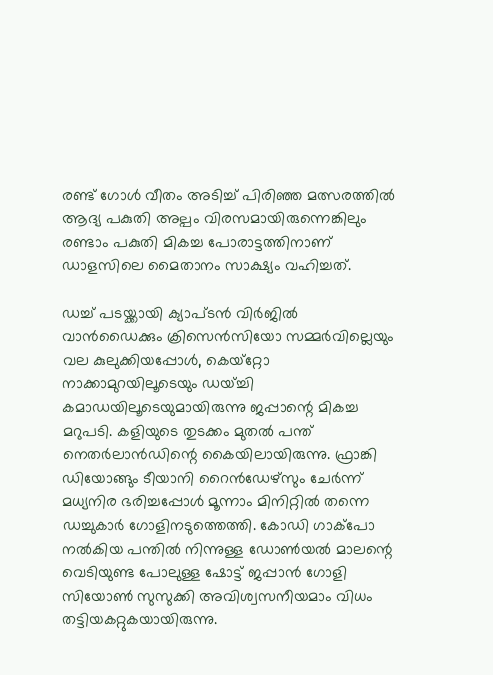രണ്ട് ഗോൾ വീതം അടിച്ച് പിരിഞ്ഞ മത്സരത്തിൽ ആദ്യ പകുതി അല്പം വിരസമായിരുന്നെങ്കിലും രണ്ടാം പകുതി മികച്ച പോരാട്ടത്തിനാണ് ഡാളസിലെ മൈതാനം സാക്ഷ്യം വഹിച്ചത്.

ഡച്ച് പടയ്ക്കായി ക്യാപ്ടൻ വിർജിൽ വാൻഡൈക്കും ക്രിസെൻസിയോ സമ്മർവില്ലെയും വല കുലുക്കിയപ്പോൾ, കെയ്‌റ്റോ നാക്കാമുറയിലൂടെയും ഡയ്ച്ചി കമാഡയിലൂടെയുമായിരുന്നു ജപ്പാന്റെ മികച്ച മറുപടി. കളിയുടെ തുടക്കം മുതൽ പന്ത് നെതർലാൻഡിന്റെ കൈയിലായിരുന്നു. ഫ്രാങ്കി ഡിയോങ്ങും ടീയാനി റൈൻഡേഴ്‌സും ചേർന്ന് മധ്യനിര ഭരിച്ചപ്പോൾ മൂന്നാം മിനിറ്റിൽ തന്നെ ഡച്ചുകാർ ഗോളിനടുത്തെത്തി. കോഡി ഗാക്‌പോ നൽകിയ പന്തിൽ നിന്നുള്ള ഡോൺയൽ മാലന്റെ വെടിയുണ്ട പോലുള്ള ഷോട്ട് ജപ്പാൻ ഗോളി സിയോൺ സുസുക്കി അവിശ്വസനീയമാം വിധം തട്ടിയകറ്റുകയായിരുന്നു.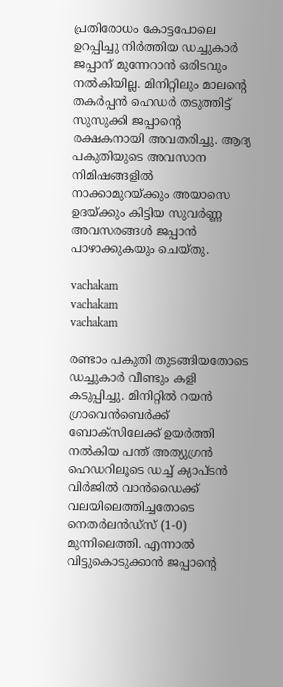പ്രതിരോധം കോട്ടപോലെ ഉറപ്പിച്ചു നിർത്തിയ ഡച്ചുകാർ ജപ്പാന് മുന്നേറാൻ ഒരിടവും നൽകിയില്ല. മിനിറ്റിലും മാലന്റെ തകർപ്പൻ ഹെഡർ തടുത്തിട്ട് സുസുക്കി ജപ്പാന്റെ രക്ഷകനായി അവതരിച്ചു. ആദ്യ പകുതിയുടെ അവസാന നിമിഷങ്ങളിൽ നാക്കാമുറയ്ക്കും അയാസെ ഉദയ്ക്കും കിട്ടിയ സുവർണ്ണ അവസരങ്ങൾ ജപ്പാൻ പാഴാക്കുകയും ചെയ്തു.

vachakam
vachakam
vachakam

രണ്ടാം പകുതി തുടങ്ങിയതോടെ ഡച്ചുകാർ വീണ്ടും കളി കടുപ്പിച്ചു. മിനിറ്റിൽ റയൻ ഗ്രാവെൻബെർക്ക് ബോക്‌സിലേക്ക് ഉയർത്തി നൽകിയ പന്ത് അത്യുഗ്രൻ ഹെഡറിലൂടെ ഡച്ച് ക്യാപ്ടൻ വിർജിൽ വാൻഡൈക്ക് വലയിലെത്തിച്ചതോടെ നെതർലൻഡ്‌സ് (1-0) മുന്നിലെത്തി. എന്നാൽ വിട്ടുകൊടുക്കാൻ ജപ്പാന്റെ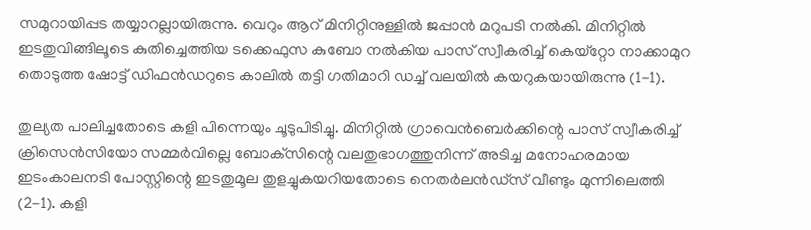സമുറായിപ്പട തയ്യാറല്ലായിരുന്നു. വെറും ആറ് മിനിറ്റിനുള്ളിൽ ജപ്പാൻ മറുപടി നൽകി. മിനിറ്റിൽ ഇടതുവിങ്ങിലൂടെ കുതിച്ചെത്തിയ ടക്കെഫുസ കുബോ നൽകിയ പാസ് സ്വീകരിച്ച് കെയ്‌റ്റോ നാക്കാമുറ തൊടുത്ത ഷോട്ട് ഡിഫൻഡറുടെ കാലിൽ തട്ടി ഗതിമാറി ഡച്ച് വലയിൽ കയറുകയായിരുന്നു (1-1).

തുല്യത പാലിച്ചതോടെ കളി പിന്നെയും ചൂടുപിടിച്ചു. മിനിറ്റിൽ ഗ്രാവെൻബെർക്കിന്റെ പാസ് സ്വീകരിച്ച് ക്രിസെൻസിയോ സമ്മർവില്ലെ ബോക്‌സിന്റെ വലതുഭാഗത്തുനിന്ന് അടിച്ച മനോഹരമായ ഇടംകാലനടി പോസ്റ്റിന്റെ ഇടതുമൂല തുളച്ചുകയറിയതോടെ നെതർലൻഡ്‌സ് വീണ്ടും മുന്നിലെത്തി (2-1). കളി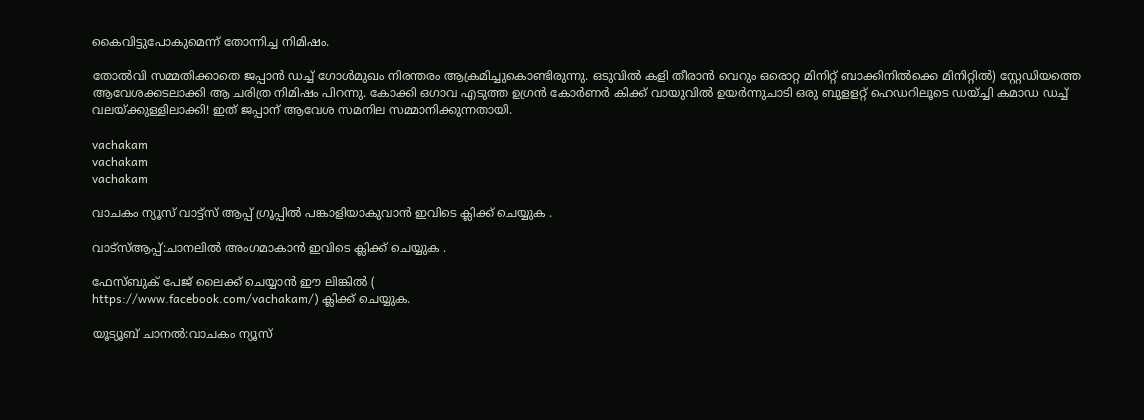കൈവിട്ടുപോകുമെന്ന് തോന്നിച്ച നിമിഷം.

തോൽവി സമ്മതിക്കാതെ ജപ്പാൻ ഡച്ച് ഗോൾമുഖം നിരന്തരം ആക്രമിച്ചുകൊണ്ടിരുന്നു. ഒടുവിൽ കളി തീരാൻ വെറും ഒരൊറ്റ മിനിറ്റ് ബാക്കിനിൽക്കെ മിനിറ്റിൽ) സ്റ്റേഡിയത്തെ ആവേശക്കടലാക്കി ആ ചരിത്ര നിമിഷം പിറന്നു. കോക്കി ഒഗാവ എടുത്ത ഉഗ്രൻ കോർണർ കിക്ക് വായുവിൽ ഉയർന്നുചാടി ഒരു ബുളളറ്റ് ഹെഡറിലൂടെ ഡയ്ച്ചി കമാഡ ഡച്ച് വലയ്ക്കുള്ളിലാക്കി! ഇത് ജപ്പാന് ആവേശ സമനില സമ്മാനിക്കുന്നതായി.

vachakam
vachakam
vachakam

വാചകം ന്യൂസ് വാട്ട്സ് ആപ്പ് ഗ്രൂപ്പിൽ പങ്കാളിയാകുവാൻ ഇവിടെ ക്ലിക്ക് ചെയ്യുക .

വാട്സ്ആപ്പ്:ചാനലിൽ അംഗമാകാൻ ഇവിടെ ക്ലിക്ക് ചെയ്യുക .

ഫേസ്ബുക് പേജ് ലൈക്ക് ചെയ്യാൻ ഈ ലിങ്കിൽ (
https://www.facebook.com/vachakam/) ക്ലിക്ക് ചെയ്യുക.

യൂട്യൂബ് ചാനൽ:വാചകം ന്യൂസ്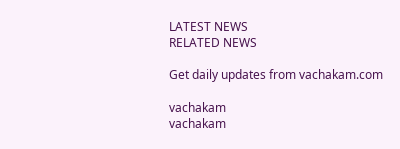LATEST NEWS
RELATED NEWS

Get daily updates from vachakam.com

vachakam
vachakam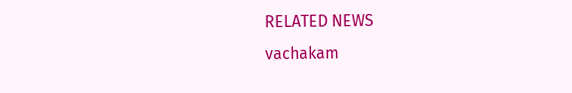RELATED NEWS
vachakam